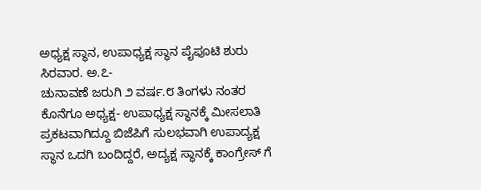ಅಧ್ಯಕ್ಷ ಸ್ಥಾನ, ಉಪಾಧ್ಯಕ್ಷ ಸ್ಥಾನ ಪೈಪೂಟಿ ಶುರು
ಸಿರವಾರ. ಅ.೭-
ಚುನಾವಣೆ ಜರುಗಿ ೨ ವರ್ಷ.೮ ತಿಂಗಳು ನಂತರ ಕೊನೆಗೂ ಅಧ್ಯಕ್ಷ- ಉಪಾಧ್ಯಕ್ಷ ಸ್ಥಾನಕ್ಕೆ ಮೀಸಲಾತಿ ಪ್ರಕಟವಾಗಿದ್ದೂ ಬಿಜೆಪಿಗೆ ಸುಲಭವಾಗಿ ಉಪಾದ್ಯಕ್ಷ ಸ್ಥಾನ ಒದಗಿ ಬಂದಿದ್ದರೆ, ಅದ್ಯಕ್ಷ ಸ್ಥಾನಕ್ಕೆ ಕಾಂಗ್ರೇಸ್ ಗೆ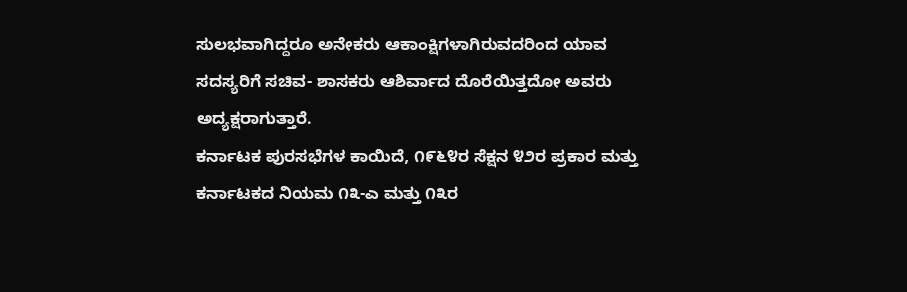ಸುಲಭವಾಗಿದ್ದರೂ ಅನೇಕರು ಆಕಾಂಕ್ಷಿಗಳಾಗಿರುವದರಿಂದ ಯಾವ ಸದಸ್ಯರಿಗೆ ಸಚಿವ- ಶಾಸಕರು ಆಶಿರ್ವಾದ ದೊರೆಯಿತ್ತದೋ ಅವರು ಅದ್ಯಕ್ಷರಾಗುತ್ತಾರೆ.
ಕರ್ನಾಟಕ ಪುರಸಭೆಗಳ ಕಾಯಿದೆ, ೧೯೬೪ರ ಸೆಕ್ಷನ ೪೨ರ ಪ್ರಕಾರ ಮತ್ತು ಕರ್ನಾಟಕದ ನಿಯಮ ೧೩-ಎ ಮತ್ತು ೧೩ರ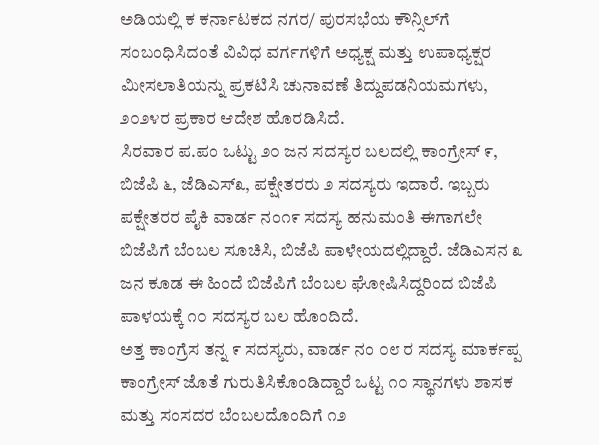ಅಡಿಯಲ್ಲಿ ಕ ಕರ್ನಾಟಕದ ನಗರ/ ಪುರಸಭೆಯ ಕೌನ್ಸಿಲ್‌ಗೆ ಸಂಬಂಧಿಸಿದಂತೆ ವಿವಿಧ ವರ್ಗಗಳಿಗೆ ಅಧ್ಯಕ್ಷ ಮತ್ತು ಉಪಾಧ್ಯಕ್ಷರ ಮೀಸಲಾತಿಯನ್ನು ಪ್ರಕಟಿಸಿ ಚುನಾವಣೆ ತಿದ್ದುಪಡನಿಯಮಗಳು, ೨೦೨೪ರ ಪ್ರಕಾರ ಆದೇಶ ಹೊರಡಿಸಿದೆ.
ಸಿರವಾರ ಪ.ಪಂ ಒಟ್ಟು ೨೦ ಜನ ಸದಸ್ಯರ ಬಲದಲ್ಲಿ ಕಾಂಗ್ರೇಸ್ ೯, ಬಿಜೆಪಿ ೬, ಜೆಡಿಎಸ್೩, ಪಕ್ಷೇತರರು ೨ ಸದಸ್ಯರು ಇದಾರೆ. ಇಬ್ಬರು ಪಕ್ಷೇತರರ ಪೈಕಿ ವಾರ್ಡ ನಂ೧೯ ಸದಸ್ಯ ಹನುಮಂತಿ ಈಗಾಗಲೇ ಬಿಜೆಪಿಗೆ ಬೆಂಬಲ ಸೂಚಿಸಿ, ಬಿಜೆಪಿ ಪಾಳೇಯದಲ್ಲಿದ್ದಾರೆ. ಜೆಡಿಎಸನ ೩ ಜನ ಕೂಡ ಈ ಹಿಂದೆ ಬಿಜೆಪಿಗೆ ಬೆಂಬಲ ಘೋಷಿಸಿದ್ದರಿಂದ ಬಿಜೆಪಿ ಪಾಳಯಕ್ಕೆ ೧೦ ಸದಸ್ಯರ ಬಲ ಹೊಂದಿದೆ.
ಅತ್ತ ಕಾಂಗ್ರೆಸ ತನ್ನ ೯ ಸದಸ್ಯರು, ವಾರ್ಡ ನಂ ೦೮ ರ ಸದಸ್ಯ ಮಾರ್ಕಪ್ಪ ಕಾಂಗ್ರೇಸ್ ಜೊತೆ ಗುರುತಿಸಿಕೊಂಡಿದ್ದಾರೆ ಒಟ್ಟ ೧೦ ಸ್ಥಾನಗಳು ಶಾಸಕ ಮತ್ತು ಸಂಸದರ ಬೆಂಬಲದೊಂದಿಗೆ ೧೨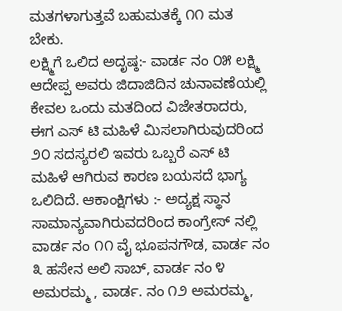ಮತಗಳಾಗುತ್ತವೆ ಬಹುಮತಕ್ಕೆ ೧೧ ಮತ ಬೇಕು.
ಲಕ್ಷ್ಮಿಗೆ ಒಲಿದ ಅದೃಷ್ಠ:- ವಾರ್ಡ ನಂ ೦೫ ಲಕ್ಷ್ಮಿ ಆದೇಪ್ಪ ಅವರು ಜಿದಾಜಿದಿನ ಚುನಾವಣೆಯಲ್ಲಿ ಕೇವಲ ಒಂದು ಮತದಿಂದ ವಿಜೇತರಾದರು, ಈಗ ಎಸ್ ಟಿ ಮಹಿಳೆ ಮಿಸಲಾಗಿರುವುದರಿಂದ ೨೦ ಸದಸ್ಯರಲಿ ಇವರು ಒಬ್ಬರೆ ಎಸ್ ಟಿ ಮಹಿಳೆ ಆಗಿರುವ ಕಾರಣ ಬಯಸದೆ ಭಾಗ್ಯ ಒಲಿದಿದೆ. ಆಕಾಂಕ್ಷಿಗಳು :- ಅದ್ಯಕ್ಷ ಸ್ಥಾನ ಸಾಮಾನ್ಯವಾಗಿರುವದರಿಂದ ಕಾಂಗ್ರೇಸ್ ನಲ್ಲಿ ವಾರ್ಡ ನಂ ೧೧ ವೈ ಭೂಪನಗೌಡ, ವಾರ್ಡ ನಂ ೩ ಹಸೇನ ಅಲಿ ಸಾಬ್, ವಾರ್ಡ ನಂ ೪ ಅಮರಮ್ಮ , ವಾರ್ಡ. ನಂ ೧೨ ಅಮರಮ್ಮ,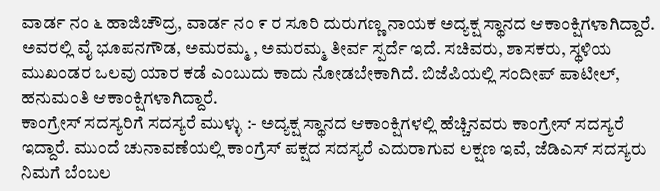ವಾರ್ಡ ನಂ ೬ ಹಾಜಿಚೌದ್ರ, ವಾರ್ಡ ನಂ ೯ ರ ಸೂರಿ ದುರುಗಣ್ಣ ನಾಯಕ ಅದ್ಯಕ್ಷ ಸ್ಥಾನದ ಆಕಾಂಕ್ಷಿಗಳಾಗಿದ್ದಾರೆ. ಅವರಲ್ಲಿ ವೈ ಭೂಪನಗೌಡ, ಅಮರಮ್ಮ , ಅಮರಮ್ಮ ತೀರ್ವ ಸ್ಪರ್ದೆ ಇದೆ. ಸಚಿವರು, ಶಾಸಕರು, ಸ್ಥಳಿಯ ಮುಖಂಡರ ಒಲವು ಯಾರ ಕಡೆ ಎಂಬುದು ಕಾದು ನೋಡಬೇಕಾಗಿದೆ. ಬಿಜೆಪಿಯಲ್ಲಿ ಸಂದೀಪ್ ಪಾಟೀಲ್, ಹನುಮಂತಿ ಆಕಾಂಕ್ಷಿಗಳಾಗಿದ್ದಾರೆ.
ಕಾಂಗ್ರೇಸ್ ಸದಸ್ಯರಿಗೆ ಸದಸ್ಯರೆ ಮುಳ್ಳು :- ಅದ್ಯಕ್ಷ ಸ್ಥಾನದ ಆಕಾಂಕ್ಷಿಗಳಲ್ಲಿ ಹೆಚ್ಚಿನವರು ಕಾಂಗ್ರೇಸ್ ಸದಸ್ಯರೆ ಇದ್ದಾರೆ. ಮುಂದೆ ಚುನಾವಣೆಯಲ್ಲಿ ಕಾಂಗ್ರೆಸ್ ಪಕ್ಷದ ಸದಸ್ಯರೆ ಎದುರಾಗುವ ಲಕ್ಷಣ ಇವೆ, ಜೆಡಿಎಸ್ ಸದಸ್ಯರು ನಿಮಗೆ ಬೆಂಬಲ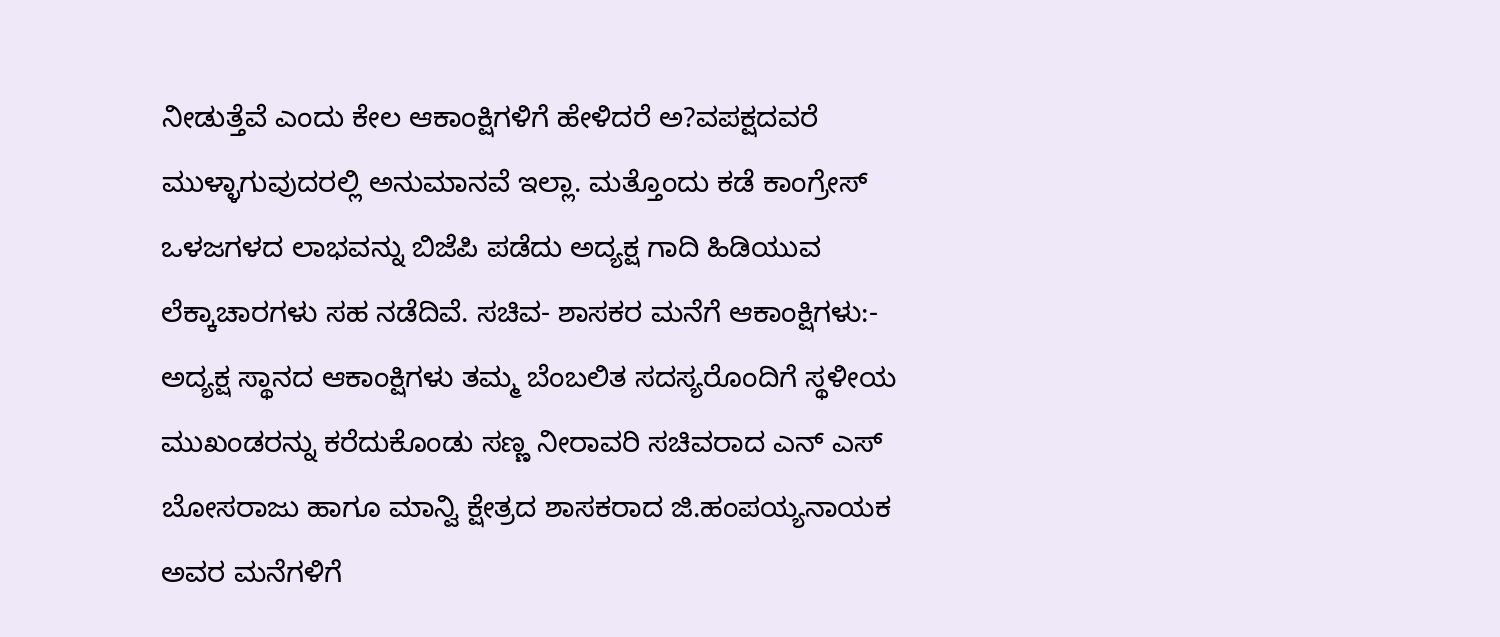ನೀಡುತ್ತೆವೆ ಎಂದು ಕೇಲ ಆಕಾಂಕ್ಷಿಗಳಿಗೆ ಹೇಳಿದರೆ ಅ?ವಪಕ್ಷದವರೆ ಮುಳ್ಳಾಗುವುದರಲ್ಲಿ ಅನುಮಾನವೆ ಇಲ್ಲಾ. ಮತ್ತೊಂದು ಕಡೆ ಕಾಂಗ್ರೇಸ್ ಒಳಜಗಳದ ಲಾಭವನ್ನು ಬಿಜೆಪಿ ಪಡೆದು ಅದ್ಯಕ್ಷ ಗಾದಿ ಹಿಡಿಯುವ ಲೆಕ್ಕಾಚಾರಗಳು ಸಹ ನಡೆದಿವೆ. ಸಚಿವ- ಶಾಸಕರ ಮನೆಗೆ ಆಕಾಂಕ್ಷಿಗಳು:- ಅದ್ಯಕ್ಷ ಸ್ಥಾನದ ಆಕಾಂಕ್ಷಿಗಳು ತಮ್ಮ ಬೆಂಬಲಿತ ಸದಸ್ಯರೊಂದಿಗೆ ಸ್ಥಳೀಯ ಮುಖಂಡರನ್ನು ಕರೆದುಕೊಂಡು ಸಣ್ಣ ನೀರಾವರಿ ಸಚಿವರಾದ ಎನ್ ಎಸ್ ಬೋಸರಾಜು ಹಾಗೂ ಮಾನ್ವಿ ಕ್ಷೇತ್ರದ ಶಾಸಕರಾದ ಜಿ.ಹಂಪಯ್ಯನಾಯಕ ಅವರ ಮನೆಗಳಿಗೆ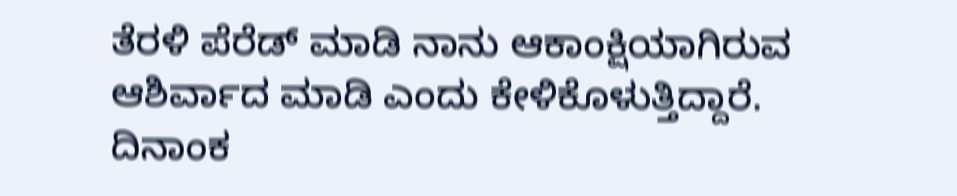ತೆರಳಿ ಪೆರೆಡ್ ಮಾಡಿ ನಾನು ಆಕಾಂಕ್ಷಿಯಾಗಿರುವ ಆಶಿರ್ವಾದ ಮಾಡಿ ಎಂದು ಕೇಳಿಕೊಳುತ್ತಿದ್ದಾರೆ. ದಿನಾಂಕ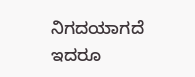ನಿಗದಯಾಗದೆ ಇದರೂ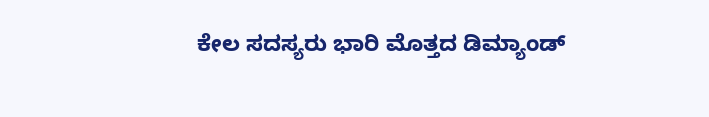ಕೇಲ ಸದಸ್ಯರು ಭಾರಿ ಮೊತ್ತದ ಡಿಮ್ಯಾಂಡ್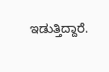ಇಡುತ್ತಿದ್ದಾರೆ.